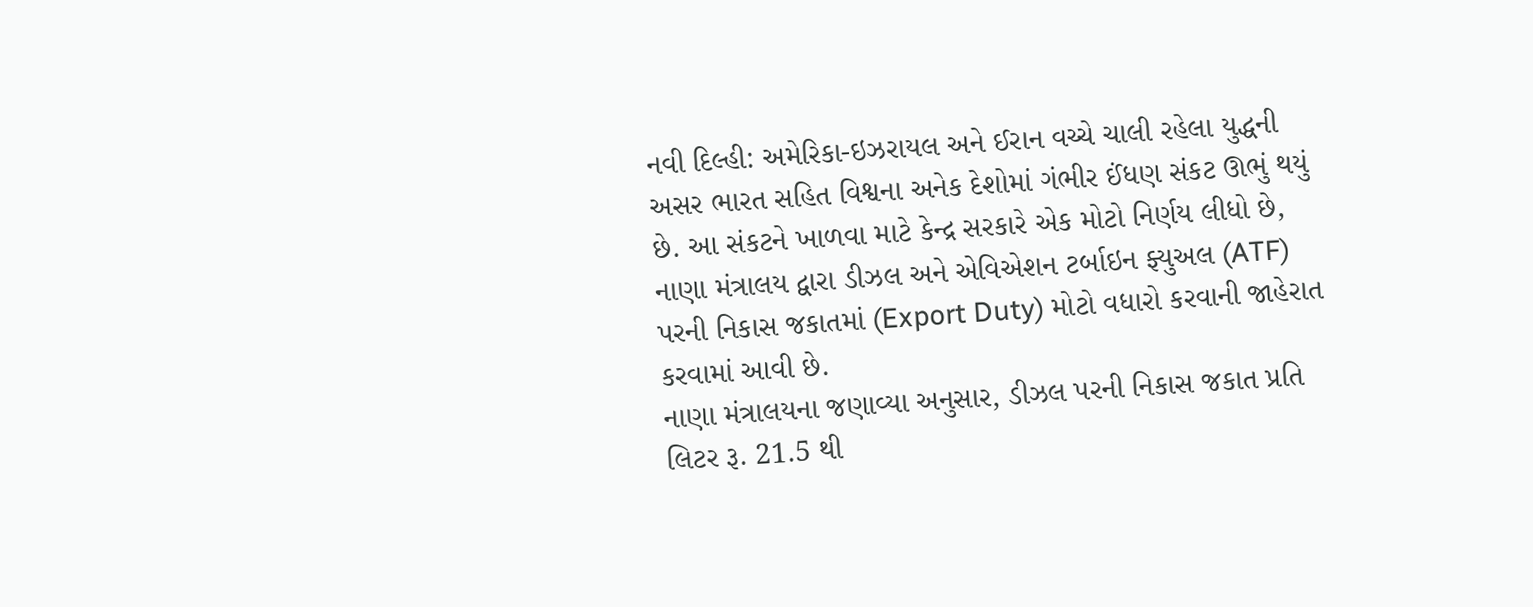નવી દિલ્હી: અમેરિકા-ઇઝરાયલ અને ઈરાન વચ્ચે ચાલી રહેલા યુદ્ધની અસર ભારત સહિત વિશ્વના અનેક દેશોમાં ગંભીર ઈંધણ સંકટ ઊભું થયું છે. આ સંકટને ખાળવા માટે કેન્દ્ર સરકારે એક મોટો નિર્ણય લીધો છે, નાણા મંત્રાલય દ્વારા ડીઝલ અને એવિએશન ટર્બાઇન ફ્યુઅલ (ATF) પરની નિકાસ જકાતમાં (Export Duty) મોટો વધારો કરવાની જાહેરાત કરવામાં આવી છે.
નાણા મંત્રાલયના જણાવ્યા અનુસાર, ડીઝલ પરની નિકાસ જકાત પ્રતિ લિટર રૂ. 21.5 થી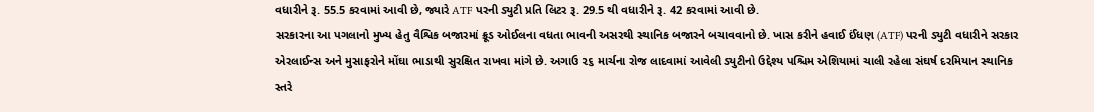વધારીને રૂ. 55.5 કરવામાં આવી છે, જ્યારે ATF પરની ડ્યુટી પ્રતિ લિટર રૂ. 29.5 થી વધારીને રૂ. 42 કરવામાં આવી છે.
સરકારના આ પગલાનો મુખ્ય હેતુ વૈશ્વિક બજારમાં ક્રૂડ ઓઈલના વધતા ભાવની અસરથી સ્થાનિક બજારને બચાવવાનો છે. ખાસ કરીને હવાઈ ઈંધણ (ATF) પરની ડ્યુટી વધારીને સરકાર એરલાઈન્સ અને મુસાફરોને મોંઘા ભાડાથી સુરક્ષિત રાખવા માંગે છે. અગાઉ ૨૬ માર્ચના રોજ લાદવામાં આવેલી ડ્યુટીનો ઉદ્દેશ્ય પશ્ચિમ એશિયામાં ચાલી રહેલા સંઘર્ષ દરમિયાન સ્થાનિક સ્તરે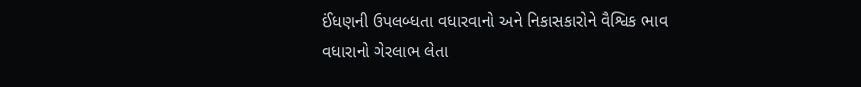ઈંધણની ઉપલબ્ધતા વધારવાનો અને નિકાસકારોને વૈશ્વિક ભાવ વધારાનો ગેરલાભ લેતા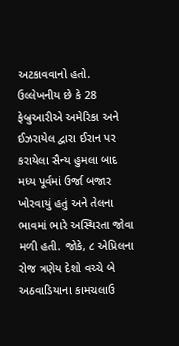અટકાવવાનો હતો.
ઉલ્લેખનીય છે કે 28 ફેબ્રુઆરીએ અમેરિકા અને ઈઝરાયેલ દ્વારા ઈરાન પર કરાયેલા સૈન્ય હુમલા બાદ મધ્ય પૂર્વમાં ઉર્જા બજાર ખોરવાયું હતું અને તેલના ભાવમાં ભારે અસ્થિરતા જોવા મળી હતી. જોકે, ૮ એપ્રિલના રોજ ત્રણેય દેશો વચ્ચે બે અઠવાડિયાના કામચલાઉ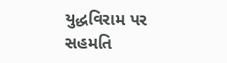યુદ્ધવિરામ પર સહમતિ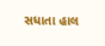સધાતા હાલ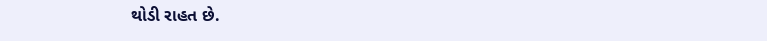થોડી રાહત છે.